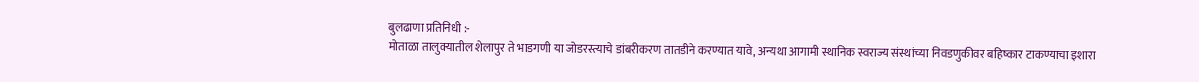बुलढाणा प्रतिनिधी :-
मोताळा तालुक्यातील शेलापुर ते भाडगणी या जोडरस्त्याचे डांबरीकरण तातडीने करण्यात यावे, अन्यथा आगामी स्थानिक स्वराज्य संस्थांच्या निवडणुकीवर बहिष्कार टाकण्याचा इशारा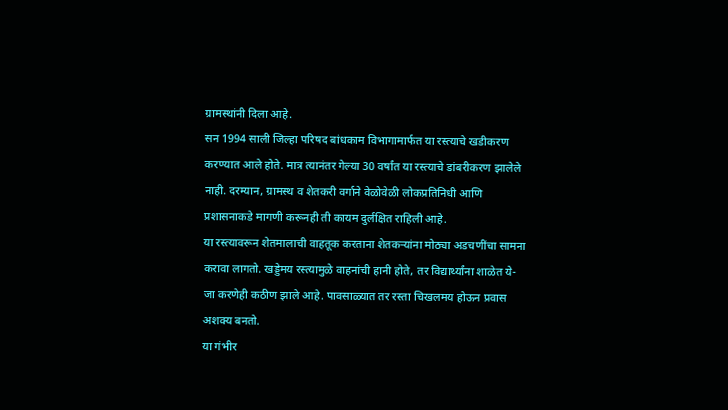ग्रामस्थांनी दिला आहे.
सन 1994 साली जिल्हा परिषद बांधकाम विभागामार्फत या रस्त्याचे खडीकरण करण्यात आले होते. मात्र त्यानंतर गेल्या 30 वर्षांत या रस्त्याचे डांबरीकरण झालेले नाही. दरम्यान, ग्रामस्थ व शेतकरी वर्गाने वेळोवेळी लोकप्रतिनिधी आणि प्रशासनाकडे मागणी करूनही ती कायम दुर्लक्षित राहिली आहे.
या रस्त्यावरून शेतमालाची वाहतूक करताना शेतकऱ्यांना मोठ्या अडचणींचा सामना करावा लागतो. खड्डेमय रस्त्यामुळे वाहनांची हानी होते, तर विद्यार्थ्यांना शाळेत ये-जा करणेही कठीण झाले आहे. पावसाळ्यात तर रस्ता चिखलमय होऊन प्रवास अशक्य बनतो.
या गंभीर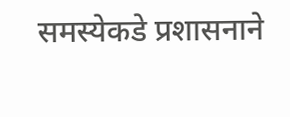समस्येकडे प्रशासनाने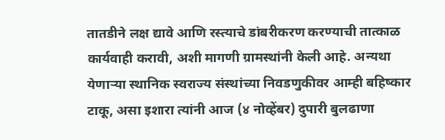तातडीने लक्ष द्यावे आणि रस्त्याचे डांबरीकरण करण्याची तात्काळ कार्यवाही करावी, अशी मागणी ग्रामस्थांनी केली आहे. अन्यथा येणाऱ्या स्थानिक स्वराज्य संस्थांच्या निवडणुकीवर आम्ही बहिष्कार टाकू, असा इशारा त्यांनी आज (४ नोव्हेंबर) दुपारी बुलढाणा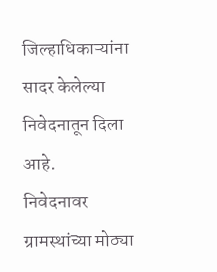जिल्हाधिकाऱ्यांना सादर केलेल्या निवेदनातून दिला आहे.
निवेदनावर ग्रामस्थांच्या मोठ्या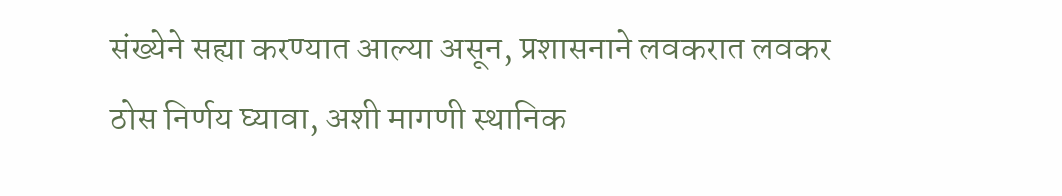संख्येने सह्या करण्यात आल्या असून, प्रशासनाने लवकरात लवकर ठोस निर्णय घ्यावा, अशी मागणी स्थानिक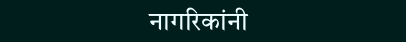नागरिकांनी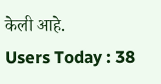केली आहे.
Users Today : 38